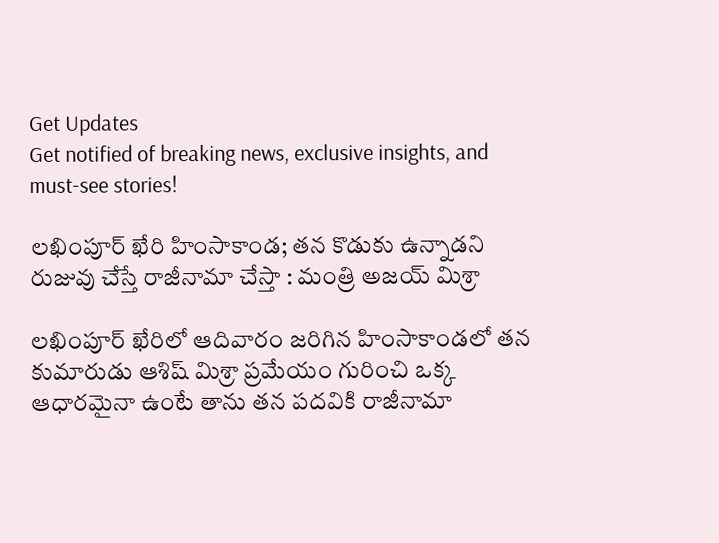Get Updates
Get notified of breaking news, exclusive insights, and must-see stories!

లఖింపూర్ ఖేరి హింసాకాండ; తన కొడుకు ఉన్నాడని రుజువు చేస్తే రాజీనామా చేస్తా : మంత్రి అజయ్ మిశ్రా

లఖింపూర్ ఖేరిలో ఆదివారం జరిగిన హింసాకాండలో తన కుమారుడు ఆశిష్ మిశ్రా ప్రమేయం గురించి ఒక్క ఆధారమైనా ఉంటే తాను తన పదవికి రాజీనామా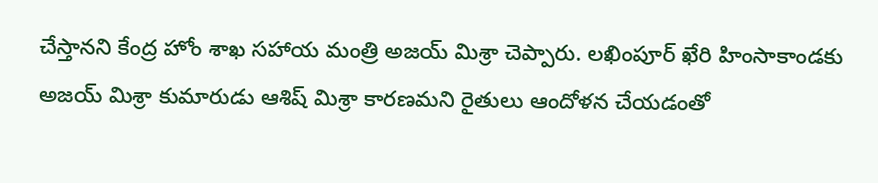చేస్తానని కేంద్ర హోం శాఖ సహాయ మంత్రి అజయ్ మిశ్రా చెప్పారు. లఖింపూర్ ఖేరి హింసాకాండకు అజయ్ మిశ్రా కుమారుడు ఆశిష్ మిశ్రా కారణమని రైతులు ఆందోళన చేయడంతో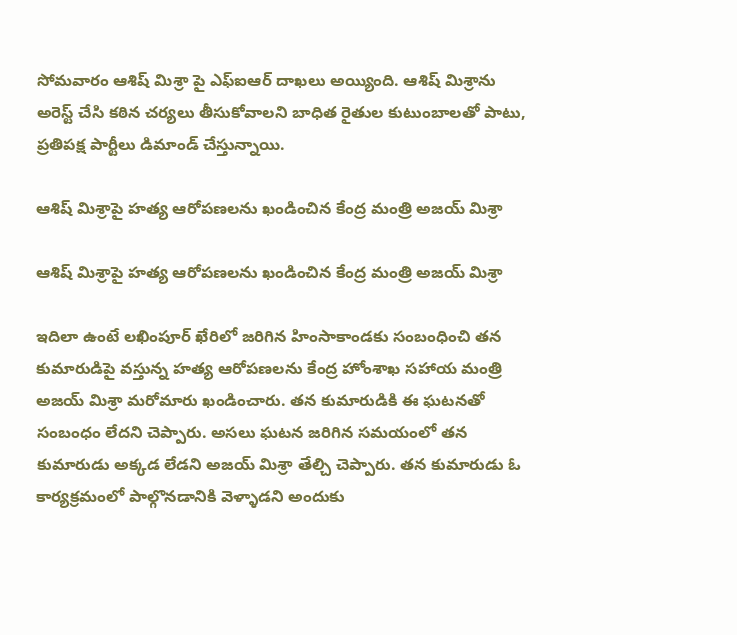సోమవారం ఆశిష్ మిశ్రా పై ఎఫ్ఐఆర్ దాఖలు అయ్యింది. ఆశిష్ మిశ్రాను అరెస్ట్ చేసి కఠిన చర్యలు తీసుకోవాలని బాధిత రైతుల కుటుంబాలతో పాటు, ప్రతిపక్ష పార్టీలు డిమాండ్ చేస్తున్నాయి.

ఆశిష్ మిశ్రాపై హత్య ఆరోపణలను ఖండించిన కేంద్ర మంత్రి అజయ్ మిశ్రా

ఆశిష్ మిశ్రాపై హత్య ఆరోపణలను ఖండించిన కేంద్ర మంత్రి అజయ్ మిశ్రా

ఇదిలా ఉంటే లఖింపూర్ ఖేరిలో జరిగిన హింసాకాండకు సంబంధించి తన కుమారుడిపై వస్తున్న హత్య ఆరోపణలను కేంద్ర హోంశాఖ సహాయ మంత్రి అజయ్ మిశ్రా మరోమారు ఖండించారు. తన కుమారుడికి ఈ ఘటనతో సంబంధం లేదని చెప్పారు. అసలు ఘటన జరిగిన సమయంలో తన కుమారుడు అక్కడ లేడని అజయ్ మిశ్రా తేల్చి చెప్పారు. తన కుమారుడు ఓ కార్యక్రమంలో పాల్గొనడానికి వెళ్ళాడని అందుకు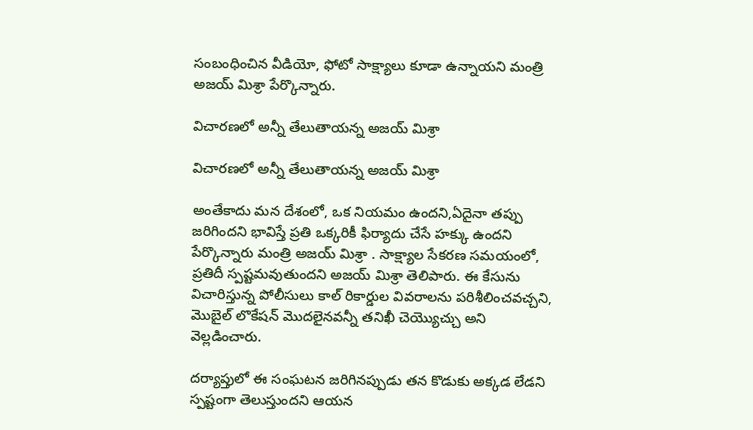సంబంధించిన వీడియో, ఫోటో సాక్ష్యాలు కూడా ఉన్నాయని మంత్రి అజయ్ మిశ్రా పేర్కొన్నారు.

విచారణలో అన్నీ తేలుతాయన్న అజయ్ మిశ్రా

విచారణలో అన్నీ తేలుతాయన్న అజయ్ మిశ్రా

అంతేకాదు మన దేశంలో, ఒక నియమం ఉందని,ఏదైనా తప్పు జరిగిందని భావిస్తే ప్రతి ఒక్కరికీ ఫిర్యాదు చేసే హక్కు ఉందని పేర్కొన్నారు మంత్రి అజయ్ మిశ్రా . సాక్ష్యాల సేకరణ సమయంలో, ప్రతిదీ స్పష్టమవుతుందని అజయ్ మిశ్రా తెలిపారు. ఈ కేసును విచారిస్తున్న పోలీసులు కాల్ రికార్డుల వివరాలను పరిశీలించవచ్చని, మొబైల్ లొకేషన్ మొదలైనవన్నీ తనిఖీ చెయ్యొచ్చు అని వెల్లడించారు.

దర్యాప్తులో ఈ సంఘటన జరిగినప్పుడు తన కొడుకు అక్కడ లేడని స్పష్టంగా తెలుస్తుందని ఆయన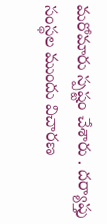మరోమారు స్పష్టం చేశారు . దర్యాప్తు సంస్థల ముందు విచారణ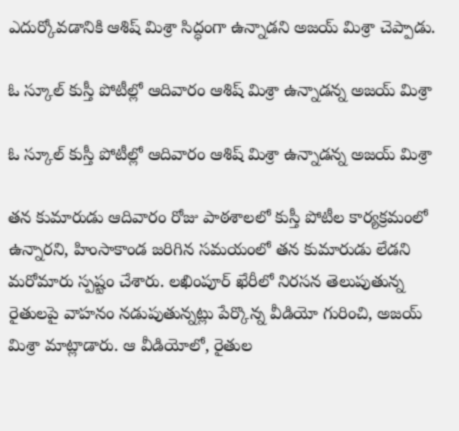ఎదుర్కోవడానికి ఆశిష్ మిశ్రా సిద్ధంగా ఉన్నాడని అజయ్ మిశ్రా చెప్పాడు.

ఓ స్కూల్ కుస్తీ పోటీల్లో ఆదివారం ఆశిష్ మిశ్రా ఉన్నాడన్న అజయ్ మిశ్రా

ఓ స్కూల్ కుస్తీ పోటీల్లో ఆదివారం ఆశిష్ మిశ్రా ఉన్నాడన్న అజయ్ మిశ్రా

తన కుమారుడు ఆదివారం రోజు పాఠశాలలో కుస్తీ పోటీల కార్యక్రమంలో ఉన్నారని, హింసాకాండ జరిగిన సమయంలో తన కుమారుడు లేడని మరోమారు స్పష్టం చేశారు. లఖింపూర్ ఖేరీలో నిరసన తెలుపుతున్న రైతులపై వాహనం నడుపుతున్నట్లు పేర్కొన్న వీడియో గురించి, అజయ్ మిశ్రా మాట్లాడారు. ఆ వీడియోలో, రైతుల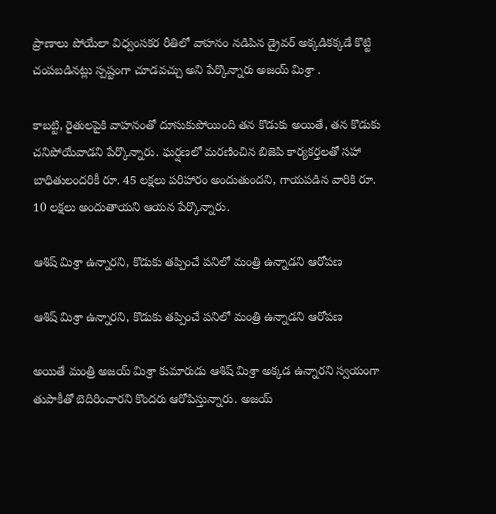ప్రాణాలు పోయేలా విధ్వంసకర రీతిలో వాహనం నడిపిన డ్రైవర్ అక్కడికక్కడే కొట్టి చంపబడినట్లు స్పష్టంగా చూడవచ్చు అని పేర్కొన్నారు అజయ్ మిశ్రా .

కాబట్టి, రైతులపైకి వాహనంతో దూసుకుపోయింది తన కొడుకు అయితే, తన కొడుకు చనిపోయేవాడని పేర్కొన్నారు. ఘర్షణలో మరణించిన బిజెపి కార్యకర్తలతో సహా బాధితులందరికీ రూ. 45 లక్షలు పరిహారం అందుతుందని, గాయపడిన వారికి రూ. 10 లక్షలు అందుతాయని ఆయన పేర్కొన్నారు.

ఆశిష్ మిశ్రా ఉన్నారని, కొడుకు తప్పించే పనిలో మంత్రి ఉన్నాడని ఆరోపణ

ఆశిష్ మిశ్రా ఉన్నారని, కొడుకు తప్పించే పనిలో మంత్రి ఉన్నాడని ఆరోపణ

అయితే మంత్రి అజయ్ మిశ్రా కుమారుడు ఆశిష్ మిశ్రా అక్కడ ఉన్నారని స్వయంగా తుపాకీతో బెదిరించారని కొందరు ఆరోపిస్తున్నారు. అజయ్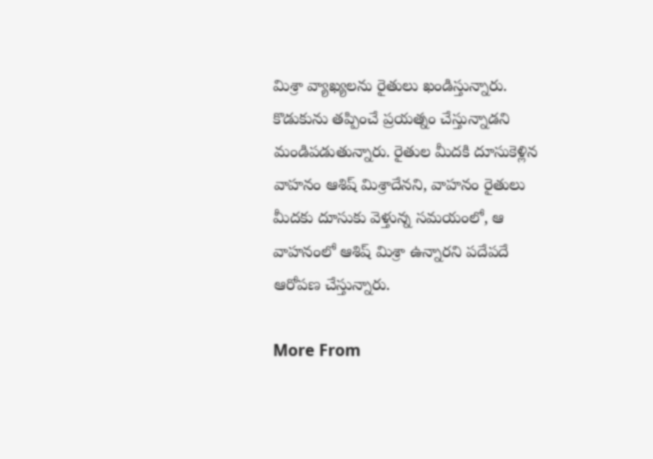మిశ్రా వ్యాఖ్యలను రైతులు ఖండిస్తున్నారు. కొడుకును తప్పించే ప్రయత్నం చేస్తున్నాడని మండిపడుతున్నారు. రైతుల మీదకి దూసుకెళ్లిన వాహనం ఆశిష్ మిశ్రాదేనని, వాహనం రైతులు మీదకు దూసుకు వెళ్తున్న సమయంలో, ఆ వాహనంలో ఆశిష్ మిశ్రా ఉన్నారని పదేపదే ఆరోపణ చేస్తున్నారు.

More From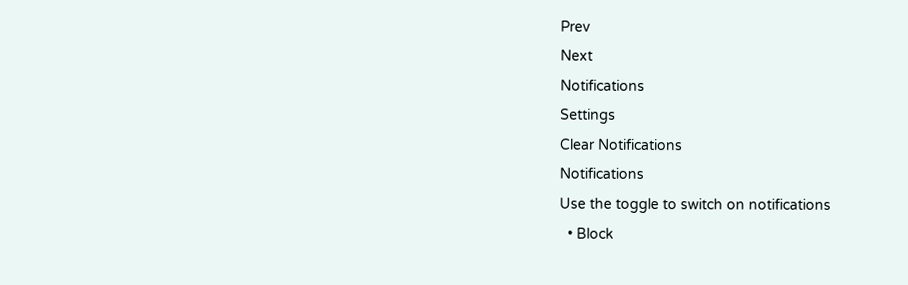Prev
Next
Notifications
Settings
Clear Notifications
Notifications
Use the toggle to switch on notifications
  • Block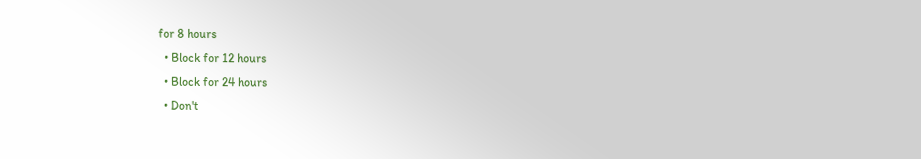for 8 hours
  • Block for 12 hours
  • Block for 24 hours
  • Don't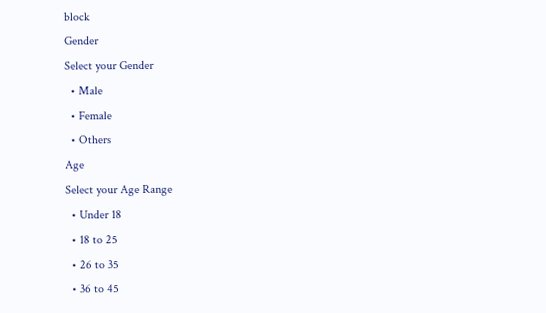block
Gender
Select your Gender
  • Male
  • Female
  • Others
Age
Select your Age Range
  • Under 18
  • 18 to 25
  • 26 to 35
  • 36 to 45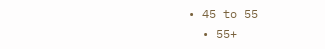• 45 to 55
  • 55+